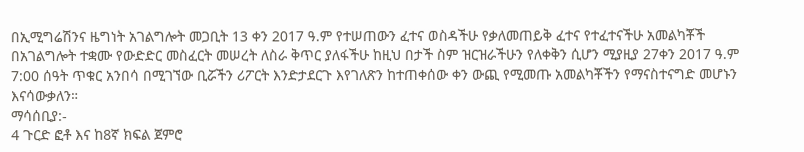በኢሚግሬሽንና ዜግነት አገልግሎት መጋቢት 13 ቀን 2017 ዓ.ም የተሠጠውን ፈተና ወስዳችሁ የቃለመጠይቅ ፈተና የተፈተናችሁ አመልካቾች በአገልግሎት ተቋሙ የውድድር መስፈርት መሠረት ለስራ ቅጥር ያለፋችሁ ከዚህ በታች ስም ዝርዝራችሁን የለቀቅን ሲሆን ሚያዚያ 27ቀን 2017 ዓ.ም 7:00 ሰዓት ጥቁር አንበሳ በሚገኘው ቢሯችን ሪፖርት እንድታደርጉ እየገለጽን ከተጠቀሰው ቀን ውጪ የሚመጡ አመልካቾችን የማናስተናግድ መሆኑን እናሳውቃለን።
ማሳሰቢያ:-
4 ጉርድ ፎቶ እና ከ8ኛ ክፍል ጀምሮ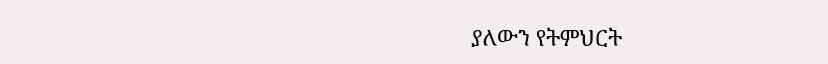ያለውን የትምህርት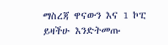ማስረጃ ዋናውን እና 1 ኮፒ ይዛችሁ እንድትመጡ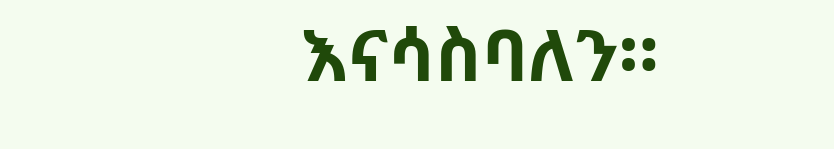እናሳስባለን።